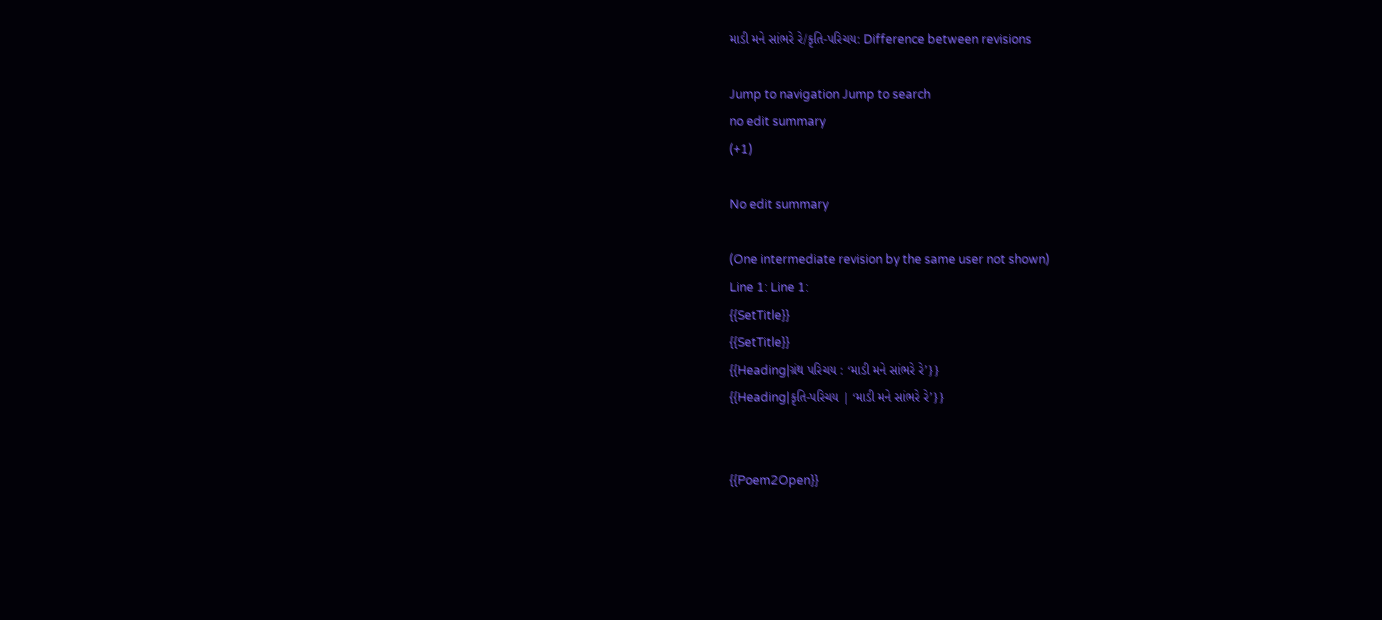માડી મને સાંભરે રે/કૃતિ-પરિચય: Difference between revisions

Jump to navigation Jump to search
no edit summary
(+1)

No edit summary

(One intermediate revision by the same user not shown)
Line 1: Line 1:
{{SetTitle}}
{{SetTitle}}
{{Heading|ગ્રંથ પરિચય : ‘માડી મને સાંભરે રે’}}
{{Heading|કૃતિ-પરિચય | ‘માડી મને સાંભરે રે’}}


{{Poem2Open}}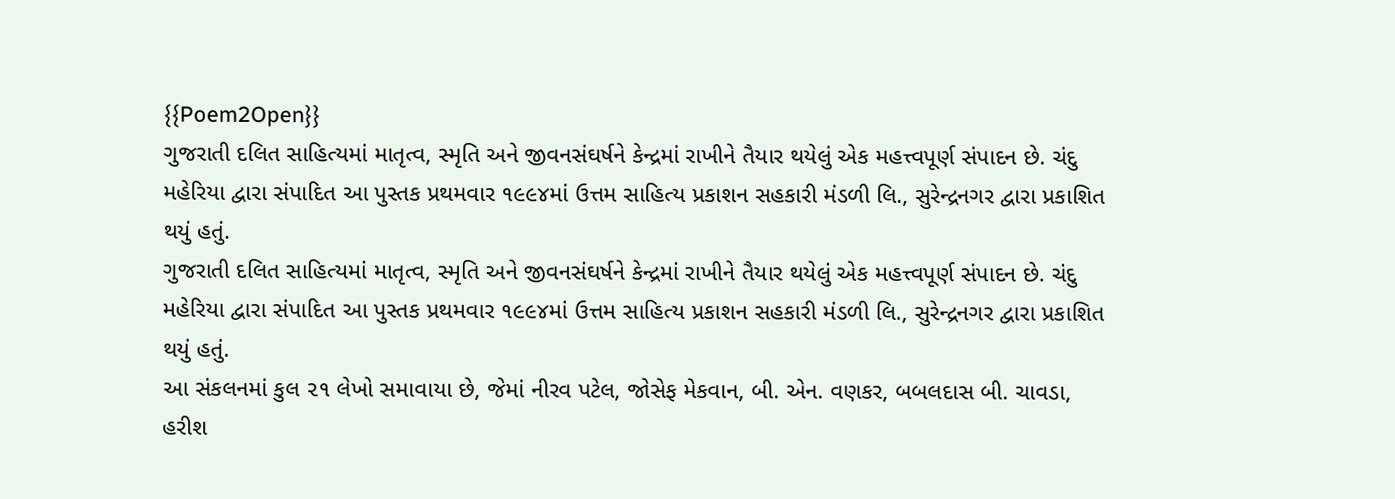{{Poem2Open}}
ગુજરાતી દલિત સાહિત્યમાં માતૃત્વ, સ્મૃતિ અને જીવનસંઘર્ષને કેન્દ્રમાં રાખીને તૈયાર થયેલું એક મહત્ત્વપૂર્ણ સંપાદન છે. ચંદુ મહેરિયા દ્વારા સંપાદિત આ પુસ્તક પ્રથમવાર ૧૯૯૪માં ઉત્તમ સાહિત્ય પ્રકાશન સહકારી મંડળી લિ., સુરેન્દ્રનગર દ્વારા પ્રકાશિત થયું હતું.
ગુજરાતી દલિત સાહિત્યમાં માતૃત્વ, સ્મૃતિ અને જીવનસંઘર્ષને કેન્દ્રમાં રાખીને તૈયાર થયેલું એક મહત્ત્વપૂર્ણ સંપાદન છે. ચંદુ મહેરિયા દ્વારા સંપાદિત આ પુસ્તક પ્રથમવાર ૧૯૯૪માં ઉત્તમ સાહિત્ય પ્રકાશન સહકારી મંડળી લિ., સુરેન્દ્રનગર દ્વારા પ્રકાશિત થયું હતું.
આ સંકલનમાં કુલ ૨૧ લેખો સમાવાયા છે, જેમાં નીરવ પટેલ, જોસેફ મેકવાન, બી. એન. વણકર, બબલદાસ બી. ચાવડા, હરીશ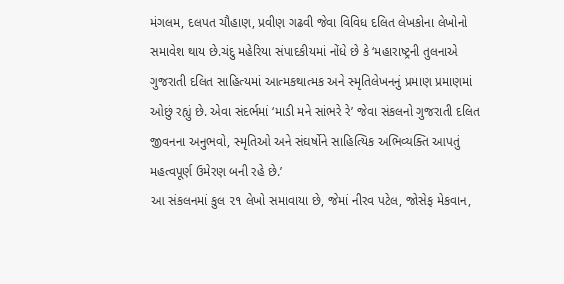મંગલમ, દલપત ચૌહાણ, પ્રવીણ ગઢવી જેવા વિવિધ દલિત લેખકોના લેખોનો સમાવેશ થાય છે.ચંદુ મહેરિયા સંપાદકીયમાં નોંધે છે કે ‘મહારાષ્ટ્રની તુલનાએ ગુજરાતી દલિત સાહિત્યમાં આત્મકથાત્મક અને સ્મૃતિલેખનનું પ્રમાણ પ્રમાણમાં ઓછું રહ્યું છે. એવા સંદર્ભમાં ‘માડી મને સાંભરે રે’ જેવા સંકલનો ગુજરાતી દલિત જીવનના અનુભવો, સ્મૃતિઓ અને સંઘર્ષોને સાહિત્યિક અભિવ્યક્તિ આપતું મહત્વપૂર્ણ ઉમેરણ બની રહે છે.’
આ સંકલનમાં કુલ ૨૧ લેખો સમાવાયા છે, જેમાં નીરવ પટેલ, જોસેફ મેકવાન,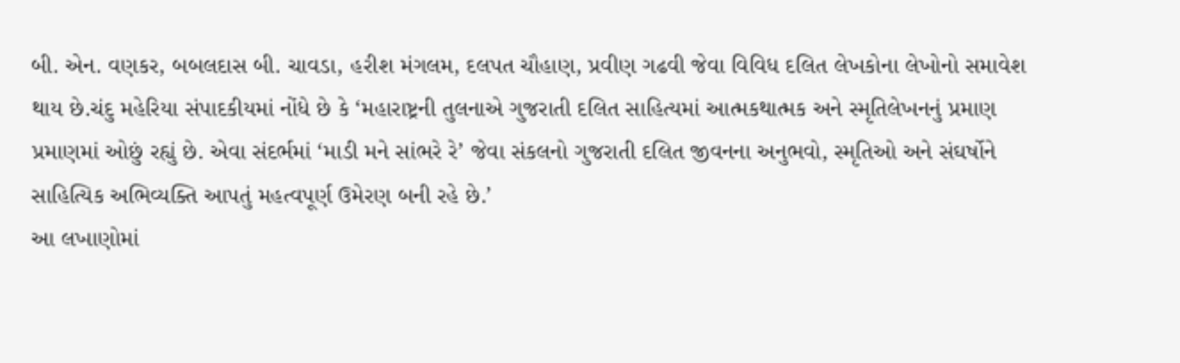બી. એન. વણકર, બબલદાસ બી. ચાવડા, હરીશ મંગલમ, દલપત ચૌહાણ, પ્રવીણ ગઢવી જેવા વિવિધ દલિત લેખકોના લેખોનો સમાવેશ થાય છે.ચંદુ મહેરિયા સંપાદકીયમાં નોંધે છે કે ‘મહારાષ્ટ્રની તુલનાએ ગુજરાતી દલિત સાહિત્યમાં આત્મકથાત્મક અને સ્મૃતિલેખનનું પ્રમાણ પ્રમાણમાં ઓછું રહ્યું છે. એવા સંદર્ભમાં ‘માડી મને સાંભરે રે’ જેવા સંકલનો ગુજરાતી દલિત જીવનના અનુભવો, સ્મૃતિઓ અને સંઘર્ષોને સાહિત્યિક અભિવ્યક્તિ આપતું મહત્વપૂર્ણ ઉમેરણ બની રહે છે.’
આ લખાણોમાં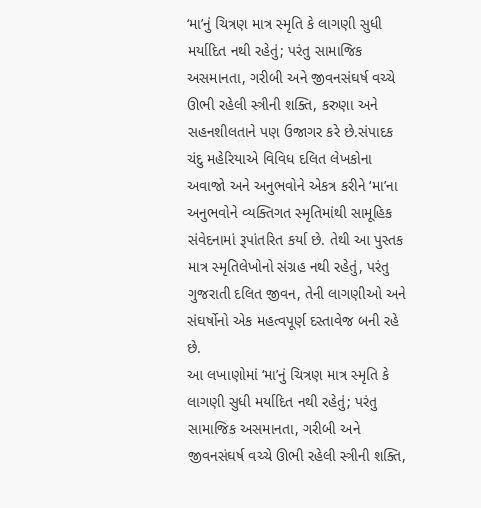‘મા’નું ચિત્રણ માત્ર સ્મૃતિ કે લાગણી સુધી મર્યાદિત નથી રહેતું; પરંતુ સામાજિક અસમાનતા, ગરીબી અને જીવનસંઘર્ષ વચ્ચે ઊભી રહેલી સ્ત્રીની શક્તિ, કરુણા અને સહનશીલતાને પણ ઉજાગર કરે છે.સંપાદક ચંદુ મહેરિયાએ વિવિધ દલિત લેખકોના અવાજો અને અનુભવોને એકત્ર કરીને ‘મા’ના અનુભવોને વ્યક્તિગત સ્મૃતિમાંથી સામૂહિક સંવેદનામાં રૂપાંતરિત કર્યા છે. તેથી આ પુસ્તક માત્ર સ્મૃતિલેખોનો સંગ્રહ નથી રહેતું, પરંતુ ગુજરાતી દલિત જીવન, તેની લાગણીઓ અને સંઘર્ષોનો એક મહત્વપૂર્ણ દસ્તાવેજ બની રહે છે.
આ લખાણોમાં ‘મા’નું ચિત્રણ માત્ર સ્મૃતિ કે લાગણી સુધી મર્યાદિત નથી રહેતું; પરંતુ સામાજિક અસમાનતા, ગરીબી અને જીવનસંઘર્ષ વચ્ચે ઊભી રહેલી સ્ત્રીની શક્તિ,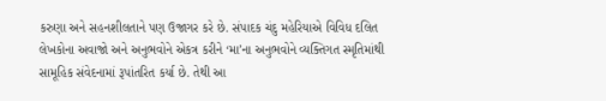કરુણા અને સહનશીલતાને પણ ઉજાગર કરે છે. સંપાદક ચંદુ મહેરિયાએ વિવિધ દલિત લેખકોના અવાજો અને અનુભવોને એકત્ર કરીને ‘મા’ના અનુભવોને વ્યક્તિગત સ્મૃતિમાંથી સામૂહિક સંવેદનામાં રૂપાંતરિત કર્યા છે. તેથી આ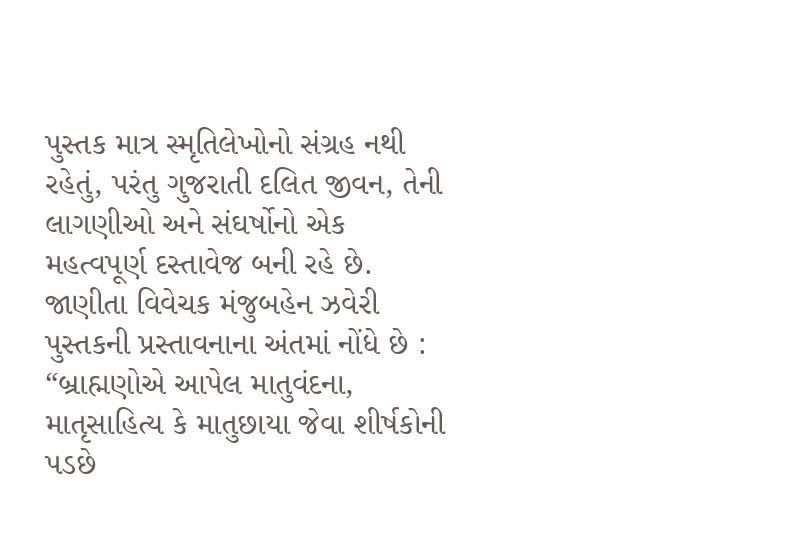પુસ્તક માત્ર સ્મૃતિલેખોનો સંગ્રહ નથી રહેતું, પરંતુ ગુજરાતી દલિત જીવન, તેની લાગણીઓ અને સંઘર્ષોનો એક મહત્વપૂર્ણ દસ્તાવેજ બની રહે છે.
જાણીતા વિવેચક મંજુબહેન ઝવેરી પુસ્તકની પ્રસ્તાવનાના અંતમાં નોંધે છે : “બ્રાહ્મણોએ આપેલ માતુવંદના, માતૃસાહિત્ય કે માતુછાયા જેવા શીર્ષકોની પડછે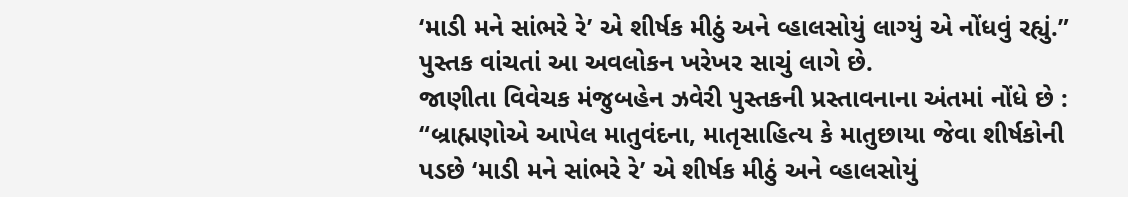‘માડી મને સાંભરે રે’ એ શીર્ષક મીઠું અને વ્હાલસોયું લાગ્યું એ નોંધવું રહ્યું.” પુસ્તક વાંચતાં આ અવલોકન ખરેખર સાચું લાગે છે.
જાણીતા વિવેચક મંજુબહેન ઝવેરી પુસ્તકની પ્રસ્તાવનાના અંતમાં નોંધે છે : “બ્રાહ્મણોએ આપેલ માતુવંદના, માતૃસાહિત્ય કે માતુછાયા જેવા શીર્ષકોની પડછે ‘માડી મને સાંભરે રે’ એ શીર્ષક મીઠું અને વ્હાલસોયું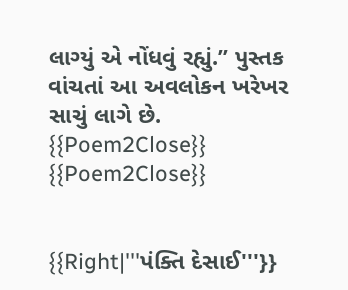લાગ્યું એ નોંધવું રહ્યું.” પુસ્તક વાંચતાં આ અવલોકન ખરેખર સાચું લાગે છે.
{{Poem2Close}}
{{Poem2Close}}


{{Right|'''પંક્તિ દેસાઈ'''}}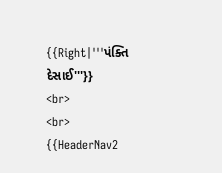{{Right|'''પંક્તિ દેસાઈ'''}}
<br>
<br>
{{HeaderNav2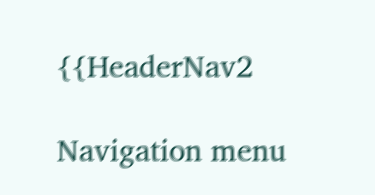{{HeaderNav2

Navigation menu